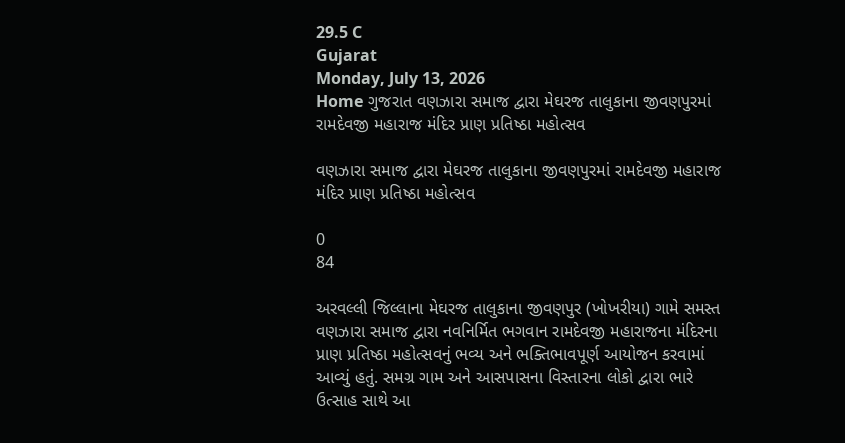29.5 C
Gujarat
Monday, July 13, 2026
Home ગુજરાત વણઝારા સમાજ દ્વારા મેઘરજ તાલુકાના જીવણપુરમાં રામદેવજી મહારાજ મંદિર પ્રાણ પ્રતિષ્ઠા મહોત્સવ

વણઝારા સમાજ દ્વારા મેઘરજ તાલુકાના જીવણપુરમાં રામદેવજી મહારાજ મંદિર પ્રાણ પ્રતિષ્ઠા મહોત્સવ

0
84

અરવલ્લી જિલ્લાના મેઘરજ તાલુકાના જીવણપુર (ખોખરીયા) ગામે સમસ્ત વણઝારા સમાજ દ્વારા નવનિર્મિત ભગવાન રામદેવજી મહારાજના મંદિરના પ્રાણ પ્રતિષ્ઠા મહોત્સવનું ભવ્ય અને ભક્તિભાવપૂર્ણ આયોજન કરવામાં આવ્યું હતું. સમગ્ર ગામ અને આસપાસના વિસ્તારના લોકો દ્વારા ભારે ઉત્સાહ સાથે આ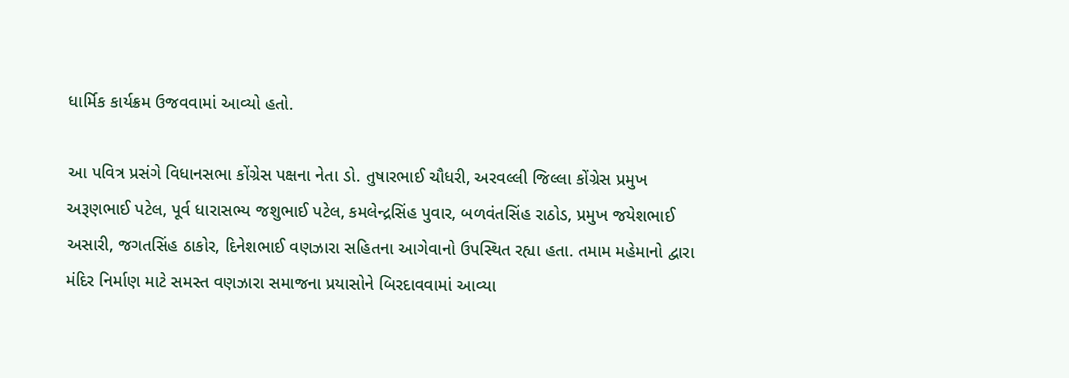ધાર્મિક કાર્યક્રમ ઉજવવામાં આવ્યો હતો.

આ પવિત્ર પ્રસંગે વિધાનસભા કોંગ્રેસ પક્ષના નેતા ડો. તુષારભાઈ ચૌધરી, અરવલ્લી જિલ્લા કોંગ્રેસ પ્રમુખ અરૂણભાઈ પટેલ, પૂર્વ ધારાસભ્ય જશુભાઈ પટેલ, કમલેન્દ્રસિંહ પુવાર, બળવંતસિંહ રાઠોડ, પ્રમુખ જયેશભાઈ અસારી, જગતસિંહ ઠાકોર, દિનેશભાઈ વણઝારા સહિતના આગેવાનો ઉપસ્થિત રહ્યા હતા. તમામ મહેમાનો દ્વારા મંદિર નિર્માણ માટે સમસ્ત વણઝારા સમાજના પ્રયાસોને બિરદાવવામાં આવ્યા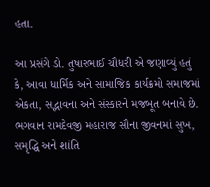હતા.

આ પ્રસંગે ડો. તુષારભાઈ ચૌધરી એ જણાવ્યું હતું કે, આવા ધાર્મિક અને સામાજિક કાર્યક્રમો સમાજમાં એકતા, સદ્ભાવના અને સંસ્કારને મજબૂત બનાવે છે. ભગવાન રામદેવજી મહારાજ સૌના જીવનમાં સુખ, સમૃદ્ધિ અને શાંતિ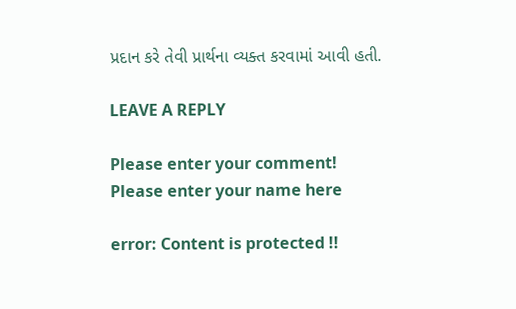પ્રદાન કરે તેવી પ્રાર્થના વ્યક્ત કરવામાં આવી હતી.

LEAVE A REPLY

Please enter your comment!
Please enter your name here

error: Content is protected !!